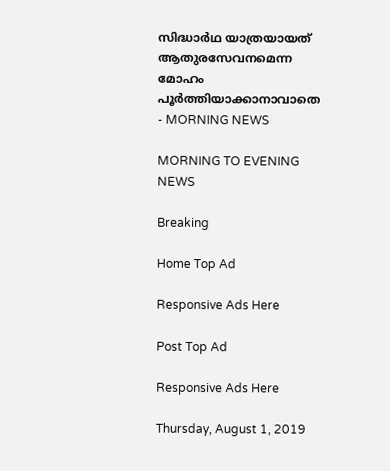സിദ്ധാർഥ യാത്രയായത് ആതുരസേവനമെന്ന മോഹം പൂർത്തിയാക്കാനാവാതെ - MORNING NEWS

MORNING TO EVENING NEWS

Breaking

Home Top Ad

Responsive Ads Here

Post Top Ad

Responsive Ads Here

Thursday, August 1, 2019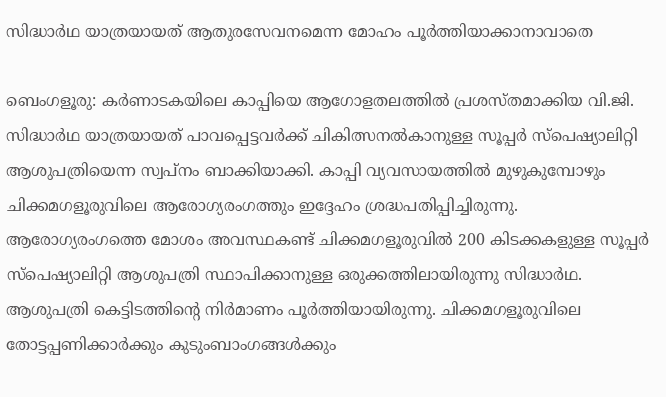സിദ്ധാർഥ യാത്രയായത് ആതുരസേവനമെന്ന മോഹം പൂർത്തിയാക്കാനാവാതെ

ബെംഗളൂരു: കർണാടകയിലെ കാപ്പിയെ ആഗോളതലത്തിൽ പ്രശസ്തമാക്കിയ വി.ജി. സിദ്ധാർഥ യാത്രയായത് പാവപ്പെട്ടവർക്ക് ചികിത്സനൽകാനുള്ള സൂപ്പർ സ്പെഷ്യാലിറ്റി ആശുപത്രിയെന്ന സ്വപ്നം ബാക്കിയാക്കി. കാപ്പി വ്യവസായത്തിൽ മുഴുകുമ്പോഴും ചിക്കമഗളൂരുവിലെ ആരോഗ്യരംഗത്തും ഇദ്ദേഹം ശ്രദ്ധപതിപ്പിച്ചിരുന്നു. ആരോഗ്യരംഗത്തെ മോശം അവസ്ഥകണ്ട് ചിക്കമഗളൂരുവിൽ 200 കിടക്കകളുള്ള സൂപ്പർ സ്പെഷ്യാലിറ്റി ആശുപത്രി സ്ഥാപിക്കാനുള്ള ഒരുക്കത്തിലായിരുന്നു സിദ്ധാർഥ. ആശുപത്രി കെട്ടിടത്തിന്റെ നിർമാണം പൂർത്തിയായിരുന്നു. ചിക്കമഗളൂരുവിലെ തോട്ടപ്പണിക്കാർക്കും കുടുംബാംഗങ്ങൾക്കും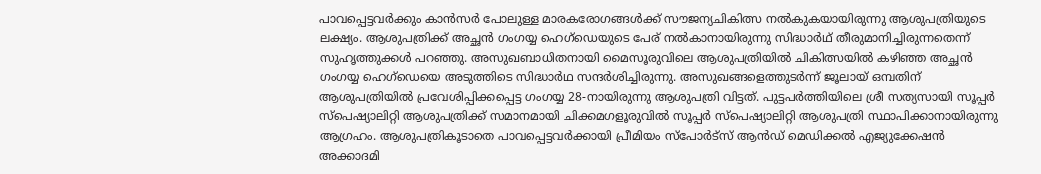പാവപ്പെട്ടവർക്കും കാൻസർ പോലുള്ള മാരകരോഗങ്ങൾക്ക് സൗജന്യചികിത്സ നൽകുകയായിരുന്നു ആശുപത്രിയുടെ ലക്ഷ്യം. ആശുപത്രിക്ക് അച്ഛൻ ഗംഗയ്യ ഹെഗ്‌ഡെയുടെ പേര് നൽകാനായിരുന്നു സിദ്ധാർഥ് തീരുമാനിച്ചിരുന്നതെന്ന് സുഹൃത്തുക്കൾ പറഞ്ഞു. അസുഖബാധിതനായി മൈസൂരുവിലെ ആശുപത്രിയിൽ ചികിത്സയിൽ കഴിഞ്ഞ അച്ഛൻ ഗംഗയ്യ ഹെഗ്‌ഡെയെ അടുത്തിടെ സിദ്ധാർഥ സന്ദർശിച്ചിരുന്നു. അസുഖങ്ങളെത്തുടർന്ന് ജൂലായ് ഒമ്പതിന് ആശുപത്രിയിൽ പ്രവേശിപ്പിക്കപ്പെട്ട ഗംഗയ്യ 28-നായിരുന്നു ആശുപത്രി വിട്ടത്. പുട്ടപർത്തിയിലെ ശ്രീ സത്യസായി സൂപ്പർ സ്പെഷ്യാലിറ്റി ആശുപത്രിക്ക് സമാനമായി ചിക്കമഗളൂരുവിൽ സൂപ്പർ സ്പെഷ്യാലിറ്റി ആശുപത്രി സ്ഥാപിക്കാനായിരുന്നു ആഗ്രഹം. ആശുപത്രികൂടാതെ പാവപ്പെട്ടവർക്കായി പ്രീമിയം സ്പോർട്‌സ് ആൻഡ് മെഡിക്കൽ എജ്യുക്കേഷൻ അക്കാദമി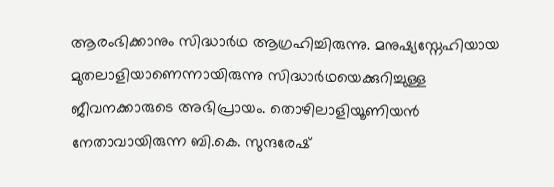ആരംഭിക്കാനും സിദ്ധാർഥ ആഗ്രഹിച്ചിരുന്നു. മനുഷ്യസ്നേഹിയായ മുതലാളിയാണെന്നായിരുന്നു സിദ്ധാർഥയെക്കുറിച്ചുള്ള ജീവനക്കാരുടെ അഭിപ്രായം. തൊഴിലാളിയൂണിയൻ നേതാവായിരുന്ന ബി.കെ. സുന്ദരേഷ്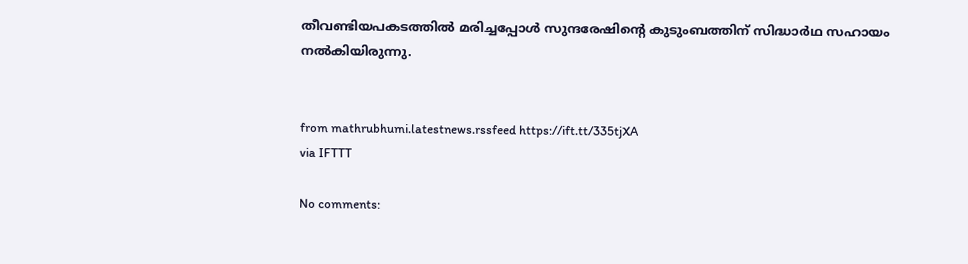തീവണ്ടിയപകടത്തിൽ മരിച്ചപ്പോൾ സുന്ദരേഷിന്റെ കുടുംബത്തിന് സിദ്ധാർഥ സഹായം നൽകിയിരുന്നു.


from mathrubhumi.latestnews.rssfeed https://ift.tt/335tjXA
via IFTTT

No comments: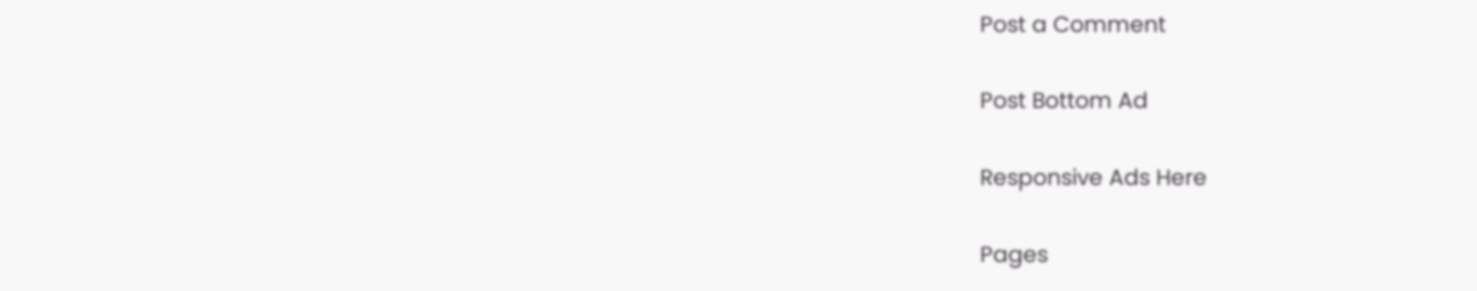Post a Comment

Post Bottom Ad

Responsive Ads Here

Pages